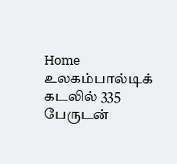Home உலகம்பால்டிக் கடலில் 335 பேருடன்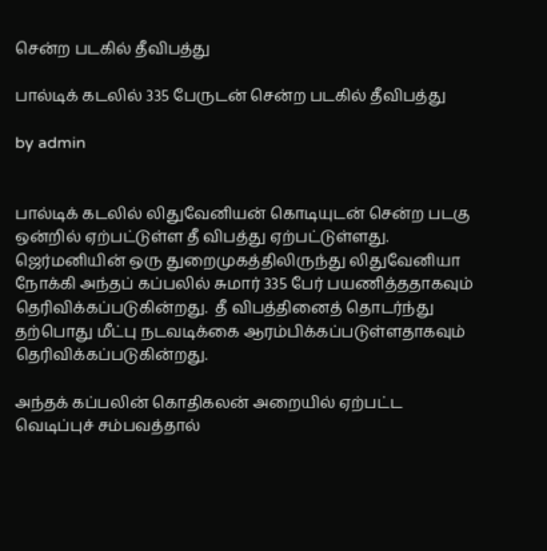சென்ற படகில் தீவிபத்து

பால்டிக் கடலில் 335 பேருடன் சென்ற படகில் தீவிபத்து

by admin


பால்டிக் கடலில் லிதுவேனியன் கொடியுடன் சென்ற படகு ஒன்றில் ஏற்பட்டுள்ள தீ விபத்து ஏற்பட்டுள்ளது. ஜெர்மனியின் ஒரு துறைமுகத்திலிருந்து லிதுவேனியா நோக்கி அந்தப் கப்பலில் சுமார் 335 பேர் பயணித்ததாகவும் தெரிவிக்கப்படுகின்றது.  தீ விபத்தினைத் தொடர்ந்து தற்பொது மீட்பு நடவடிக்கை ஆரம்பிக்கப்படுள்ளதாகவும் தெரிவிக்கப்படுகின்றது.

அந்தக் கப்பலின் கொதிகலன் அறையில் ஏற்பட்ட வெடிப்புச் சம்பவத்தால்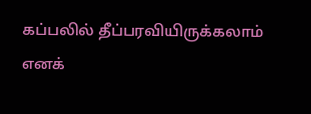கப்பலில் தீப்பரவியிருக்கலாம் எனக்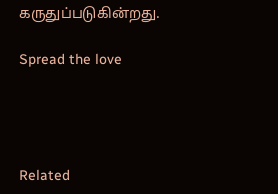கருதுப்படுகின்றது.

Spread the love




Related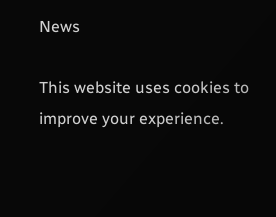News

This website uses cookies to improve your experience.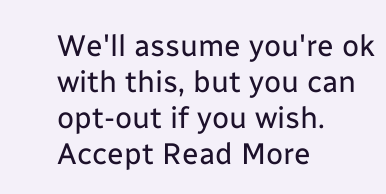We'll assume you're ok with this, but you can opt-out if you wish. Accept Read More